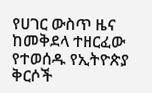የሀገር ውስጥ ዜና ከመቅደላ ተዘርፈው የተወሰዱ የኢትዮጵያ ቅርሶች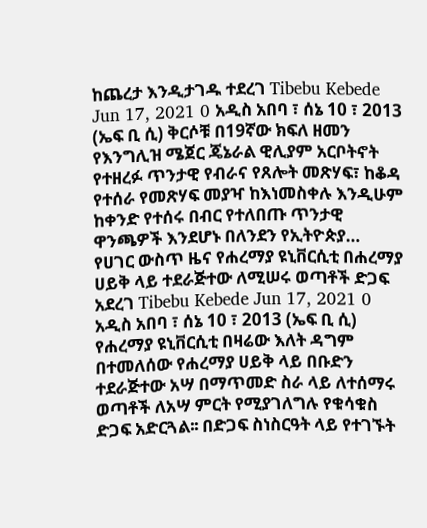ከጨረታ እንዲታገዱ ተደረገ Tibebu Kebede Jun 17, 2021 0 አዲስ አበባ ፣ ሰኔ 10 ፣ 2013 (ኤፍ ቢ ሲ) ቅርሶቹ በ19ኛው ክፍለ ዘመን የእንግሊዝ ሜጀር ጄኔራል ዊሊያም አርቦትኖት የተዘረፉ ጥንታዊ የብራና የጸሎት መጽሃፍ፣ ከቆዳ የተሰራ የመጽሃፍ መያዣ ከእነመስቀሉ እንዲሁም ከቀንድ የተሰሩ በብር የተለበጡ ጥንታዊ ዋንጫዎች እንደሆኑ በለንደን የኢትዮጵያ…
የሀገር ውስጥ ዜና የሐረማያ ዩኒቨርሲቲ በሐረማያ ሀይቅ ላይ ተደራጅተው ለሚሠሩ ወጣቶች ድጋፍ አደረገ Tibebu Kebede Jun 17, 2021 0 አዲስ አበባ ፣ ሰኔ 10 ፣ 2013 (ኤፍ ቢ ሲ) የሐረማያ ዩኒቨርሲቲ በዛሬው እለት ዳግም በተመለሰው የሐረማያ ሀይቅ ላይ በቡድን ተደራጅተው አሣ በማጥመድ ስራ ላይ ለተሰማሩ ወጣቶች ለአሣ ምርት የሚያገለግሉ የቁሳቁስ ድጋፍ አድርጓል፡፡ በድጋፍ ስነስርዓት ላይ የተገኙት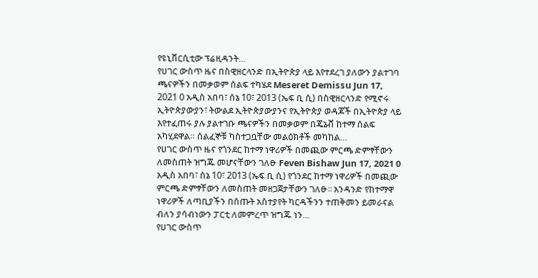የዩኒቨርሲቲው ፕሬዚዳንት…
የሀገር ውስጥ ዜና በስዊዘርላንድ በኢትዮጵያ ላይ እየተደረገ ያለውን ያልተገባ ጫናዎችን በመቃወም ሰልፍ ተካሄደ Meseret Demissu Jun 17, 2021 0 አዲስ አበባ፣ ሰኔ 10፣ 2013 (ኤፍ ቢ ሲ) በስዊዘርላንድ የሚኖሩ ኢትዮጵያውያን፣ ትውልደ ኢትዮጵያውያንና የኢትዮጵያ ወዳጆች በኢትዮጵያ ላይ እየተፈጠሩ ያሉ ያልተገቡ ጫናዎችን በመቃወም በጄኔቭ ከተማ ሰልፍ አካሂደዋል። ሰልፈኞቹ ካስተጋቧቸው መልዕክቶች መካከል…
የሀገር ውስጥ ዜና የጎንደር ከተማ ነዋሪዎች በመጪው ምርጫ ድምፃቸውን ለመስጠት ዝግጁ መሆናቸውን ገለፁ Feven Bishaw Jun 17, 2021 0 አዲስ አበባ፣ ሰኔ 10፣ 2013 (ኤፍ ቢ ሲ) የጎንደር ከተማ ነዋሪዎች በመጪው ምርጫ ድምፃቸውን ለመስጠት መዘጋጀታቸውን ገለፁ፡፡ አንዳንድ የከተማዋ ነዋሪዎች ለጣቢያችን በሰጡት አስተያየት ካርዳችንን ተጠቅመን ይመራናል ብለን ያሳብነውን ፓርቲ ለመምረጥ ዝግጁ ነን…
የሀገር ውስጥ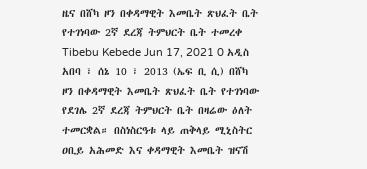ዜና በሸካ ዞን በቀዳማዊት እመቤት ጽህፈት ቤት የተገነባው 2ኛ ደረጃ ትምህርት ቤት ተመረቀ Tibebu Kebede Jun 17, 2021 0 አዲስ አበባ ፣ ሰኔ 10 ፣ 2013 (ኤፍ ቢ ሲ) በሸካ ዞን በቀዳማዊት እመቤት ጽህፈት ቤት የተገነባው የደገሌ 2ኛ ደረጃ ትምህርት ቤት በዛሬው ዕለት ተመርቋል። በስነስርዓቱ ላይ ጠቅላይ ሚኒስትር ዐቢይ አሕመድ እና ቀዳማዊት እመቤት ዝናሽ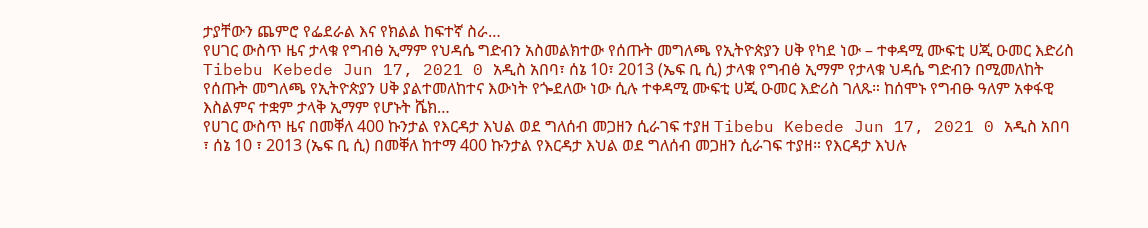ታያቸውን ጨምሮ የፌደራል እና የክልል ከፍተኛ ስራ…
የሀገር ውስጥ ዜና ታላቁ የግብፅ ኢማም የህዳሴ ግድብን አስመልክተው የሰጡት መግለጫ የኢትዮጵያን ሀቅ የካደ ነው – ተቀዳሚ ሙፍቲ ሀጂ ዑመር እድሪስ Tibebu Kebede Jun 17, 2021 0 አዲስ አበባ፣ ሰኔ 10፣ 2013 (ኤፍ ቢ ሲ) ታላቁ የግብፅ ኢማም የታላቁ ህዳሴ ግድብን በሚመለከት የሰጡት መግለጫ የኢትዮጵያን ሀቅ ያልተመለከተና እውነት የጐደለው ነው ሲሉ ተቀዳሚ ሙፍቲ ሀጂ ዑመር እድሪስ ገለጹ። ከሰሞኑ የግብፁ ዓለም አቀፋዊ እስልምና ተቋም ታላቅ ኢማም የሆኑት ሼክ…
የሀገር ውስጥ ዜና በመቐለ 400 ኩንታል የእርዳታ እህል ወደ ግለሰብ መጋዘን ሲራገፍ ተያዘ Tibebu Kebede Jun 17, 2021 0 አዲስ አበባ ፣ ሰኔ 10 ፣ 2013 (ኤፍ ቢ ሲ) በመቐለ ከተማ 400 ኩንታል የእርዳታ እህል ወደ ግለሰብ መጋዘን ሲራገፍ ተያዘ። የእርዳታ እህሉ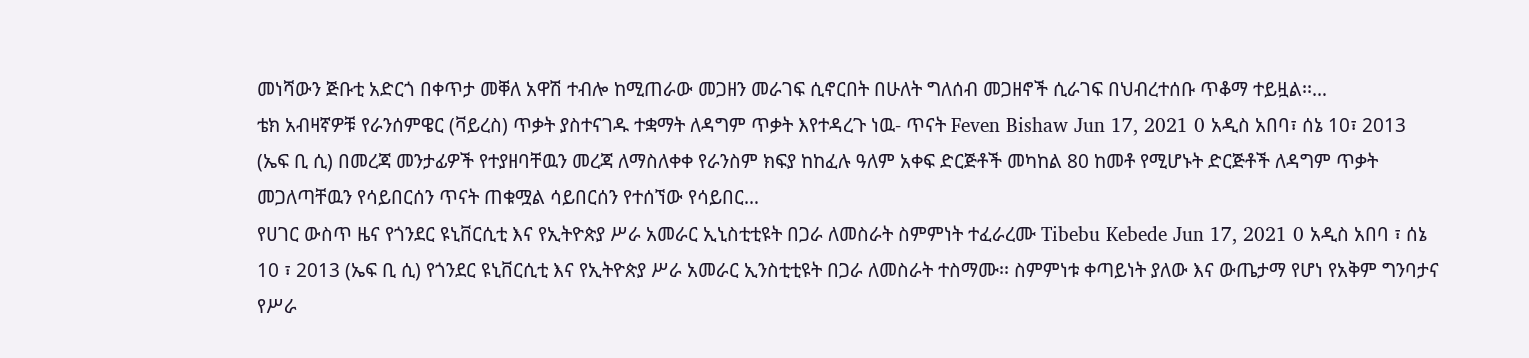መነሻውን ጅቡቲ አድርጎ በቀጥታ መቐለ አዋሽ ተብሎ ከሚጠራው መጋዘን መራገፍ ሲኖርበት በሁለት ግለሰብ መጋዘኖች ሲራገፍ በህብረተሰቡ ጥቆማ ተይዟል፡፡…
ቴክ አብዛኛዎቹ የራንሰምዌር (ቫይረስ) ጥቃት ያስተናገዱ ተቋማት ለዳግም ጥቃት እየተዳረጉ ነዉ- ጥናት Feven Bishaw Jun 17, 2021 0 አዲስ አበባ፣ ሰኔ 10፣ 2013 (ኤፍ ቢ ሲ) በመረጃ መንታፊዎች የተያዘባቸዉን መረጃ ለማስለቀቀ የራንስም ክፍያ ከከፈሉ ዓለም አቀፍ ድርጅቶች መካከል 80 ከመቶ የሚሆኑት ድርጅቶች ለዳግም ጥቃት መጋለጣቸዉን የሳይበርሰን ጥናት ጠቁሟል ሳይበርሰን የተሰኘው የሳይበር…
የሀገር ውስጥ ዜና የጎንደር ዩኒቨርሲቲ እና የኢትዮጵያ ሥራ አመራር ኢኒስቲቲዩት በጋራ ለመስራት ስምምነት ተፈራረሙ Tibebu Kebede Jun 17, 2021 0 አዲስ አበባ ፣ ሰኔ 10 ፣ 2013 (ኤፍ ቢ ሲ) የጎንደር ዩኒቨርሲቲ እና የኢትዮጵያ ሥራ አመራር ኢንስቲቲዩት በጋራ ለመስራት ተስማሙ፡፡ ስምምነቱ ቀጣይነት ያለው እና ውጤታማ የሆነ የአቅም ግንባታና የሥራ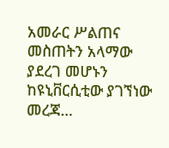አመራር ሥልጠና መስጠትን አላማው ያደረገ መሆኑን ከዩኒቨርሲቲው ያገኘነው መረጃ…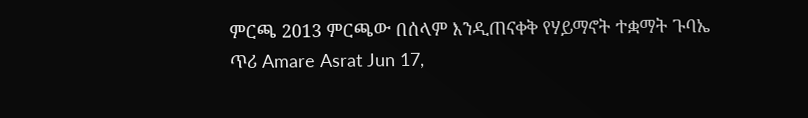ምርጫ 2013 ምርጫው በሰላም እንዲጠናቀቅ የሃይማኖት ተቋማት ጉባኤ ጥሪ Amare Asrat Jun 17,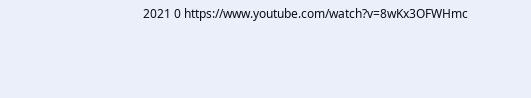2021 0 https://www.youtube.com/watch?v=8wKx3OFWHmc